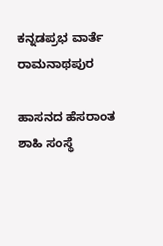ಕನ್ನಡಪ್ರಭ ವಾರ್ತೆ ರಾಮನಾಥಪುರ

ಹಾಸನದ ಹೆಸರಾಂತ ಶಾಹಿ ಸಂಸ್ಥೆ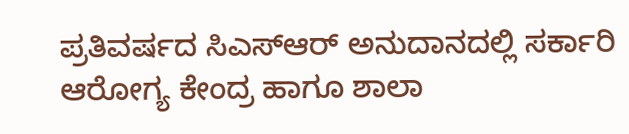ಪ್ರತಿವರ್ಷದ ಸಿಎಸ್ಆರ್‌ ಅನುದಾನದಲ್ಲಿ ಸರ್ಕಾರಿ ಆರೋಗ್ಯ ಕೇಂದ್ರ ಹಾಗೂ ಶಾಲಾ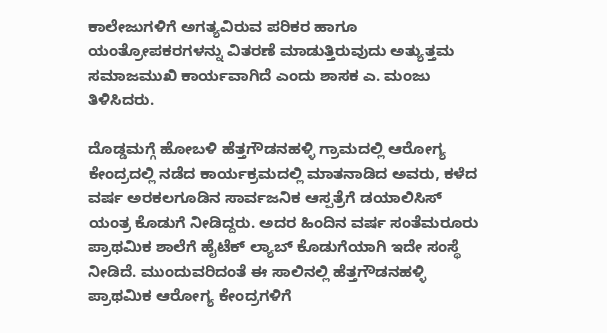ಕಾಲೇಜುಗಳಿಗೆ ಅಗತ್ಯವಿರುವ ಪರಿಕರ ಹಾಗೂ ಯಂತ್ರೋಪಕರಗಳನ್ನು ವಿತರಣೆ ಮಾಡುತ್ತಿರುವುದು ಅತ್ಯುತ್ತಮ ಸಮಾಜಮುಖಿ ಕಾರ್ಯವಾಗಿದೆ ಎಂದು ಶಾಸಕ ಎ. ಮಂಜು ತಿಳಿಸಿದರು.

ದೊಡ್ಡಮಗ್ಗೆ ಹೋಬಳಿ ಹೆತ್ತಗೌಡನಹಳ್ಳಿ ಗ್ರಾಮದಲ್ಲಿ ಆರೋಗ್ಯ ಕೇಂದ್ರದಲ್ಲಿ ನಡೆದ ಕಾರ್ಯಕ್ರಮದಲ್ಲಿ ಮಾತನಾಡಿದ ಅವರು, ಕಳೆದ ವರ್ಷ ಅರಕಲಗೂಡಿನ ಸಾರ್ವಜನಿಕ ಆಸ್ಪತ್ರೆಗೆ ಡಯಾಲಿಸಿಸ್ ಯಂತ್ರ ಕೊಡುಗೆ ನೀಡಿದ್ದರು. ಅದರ ಹಿಂದಿನ ವರ್ಷ ಸಂತೆಮರೂರು ಪ್ರಾಥಮಿಕ ಶಾಲೆಗೆ ಹೈಟೆಕ್ ಲ್ಯಾಬ್ ಕೊಡುಗೆಯಾಗಿ ಇದೇ ಸಂಸ್ಥೆ ನೀಡಿದೆ. ಮುಂದುವರಿದಂತೆ ಈ ಸಾಲಿನಲ್ಲಿ ಹೆತ್ತಗೌಡನಹಳ್ಳಿ ಪ್ರಾಥಮಿಕ ಆರೋಗ್ಯ ಕೇಂದ್ರಗಳಿಗೆ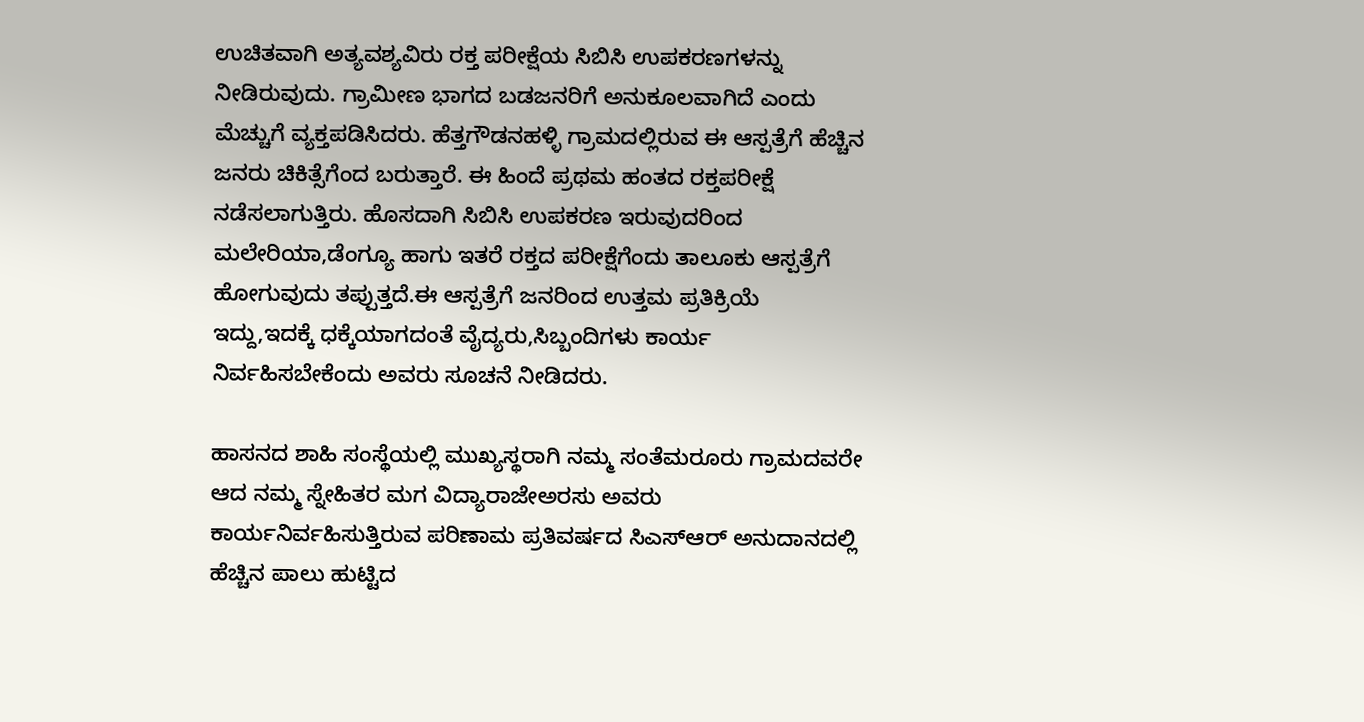ಉಚಿತವಾಗಿ ಅತ್ಯವಶ್ಯವಿರು ರಕ್ತ ಪರೀಕ್ಷೆಯ ಸಿಬಿಸಿ ಉಪಕರಣಗಳನ್ನು ನೀಡಿರುವುದು. ಗ್ರಾಮೀಣ ಭಾಗದ ಬಡಜನರಿಗೆ ಅನುಕೂಲವಾಗಿದೆ ಎಂದು ಮೆಚ್ಚುಗೆ ವ್ಯಕ್ತಪಡಿಸಿದರು. ಹೆತ್ತಗೌಡನಹಳ್ಳಿ ಗ್ರಾಮದಲ್ಲಿರುವ ಈ ಆಸ್ಪತ್ರೆಗೆ ಹೆಚ್ಚಿನ ಜನರು ಚಿಕಿತ್ಸೆಗೆಂದ ಬರುತ್ತಾರೆ. ಈ ಹಿಂದೆ ಪ್ರಥಮ ಹಂತದ ರಕ್ತಪರೀಕ್ಷೆ ನಡೆಸಲಾಗುತ್ತಿರು. ಹೊಸದಾಗಿ ಸಿಬಿಸಿ ಉಪಕರಣ ಇರುವುದರಿಂದ ಮಲೇರಿಯಾ,ಡೆಂಗ್ಯೂ ಹಾಗು ಇತರೆ ರಕ್ತದ ಪರೀಕ್ಷೆಗೆಂದು ತಾಲೂಕು ಆಸ್ಪತ್ರೆಗೆ ಹೋಗುವುದು ತಪ್ಪುತ್ತದೆ.ಈ ಆಸ್ಪತ್ರೆಗೆ ಜನರಿಂದ ಉತ್ತಮ ಪ್ರತಿಕ್ರಿಯೆ ಇದ್ದು,ಇದಕ್ಕೆ ಧಕ್ಕೆಯಾಗದಂತೆ ವೈದ್ಯರು,ಸಿಬ್ಬಂದಿಗಳು ಕಾರ್ಯ ನಿರ್ವಹಿಸಬೇಕೆಂದು ಅವರು ಸೂಚನೆ ನೀಡಿದರು.

ಹಾಸನದ ಶಾಹಿ ಸಂಸ್ಥೆಯಲ್ಲಿ ಮುಖ್ಯಸ್ಥರಾಗಿ ನಮ್ಮ ಸಂತೆಮರೂರು ಗ್ರಾಮದವರೇ ಆದ ನಮ್ಮ ಸ್ನೇಹಿತರ ಮಗ ವಿದ್ಯಾರಾಜೇಅರಸು ಅವರು ಕಾರ್ಯನಿರ್ವಹಿಸುತ್ತಿರುವ ಪರಿಣಾಮ ಪ್ರತಿವರ್ಷದ ಸಿಎಸ್‌ಆರ್ ಅನುದಾನದಲ್ಲಿ ಹೆಚ್ಚಿನ ಪಾಲು ಹುಟ್ಟಿದ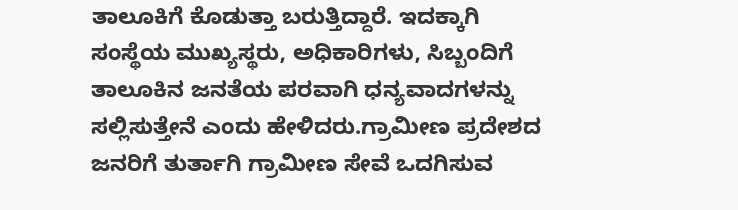ತಾಲೂಕಿಗೆ ಕೊಡುತ್ತಾ ಬರುತ್ತಿದ್ದಾರೆ. ಇದಕ್ಕಾಗಿ ಸಂಸ್ಥೆಯ ಮುಖ್ಯಸ್ಥರು, ಅಧಿಕಾರಿಗಳು, ಸಿಬ್ಬಂದಿಗೆ ತಾಲೂಕಿನ ಜನತೆಯ ಪರವಾಗಿ ಧನ್ಯವಾದಗಳನ್ನು ಸಲ್ಲಿಸುತ್ತೇನೆ ಎಂದು ಹೇಳಿದರು.ಗ್ರಾಮೀಣ ಪ್ರದೇಶದ ಜನರಿಗೆ ತುರ್ತಾಗಿ ಗ್ರಾಮೀಣ ಸೇವೆ ಒದಗಿಸುವ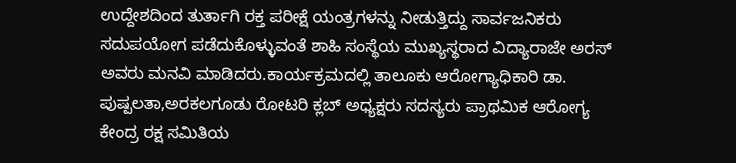ಉದ್ದೇಶದಿಂದ ತುರ್ತಾಗಿ ರಕ್ತ ಪರೀಕ್ಷೆ ಯಂತ್ರಗಳನ್ನು ನೀಡುತ್ತಿದ್ದು ಸಾರ್ವಜನಿಕರು ಸದುಪಯೋಗ ಪಡೆದುಕೊಳ್ಳುವಂತೆ ಶಾಹಿ ಸಂಸ್ಥೆಯ ಮುಖ್ಯಸ್ಥರಾದ ವಿದ್ಯಾರಾಜೇ ಅರಸ್ ಅವರು ಮನವಿ ಮಾಡಿದರು.ಕಾರ್ಯಕ್ರಮದಲ್ಲಿ ತಾಲೂಕು ಆರೋಗ್ಯಾಧಿಕಾರಿ ಡಾ. ಪುಷ್ಪಲತಾ,ಅರಕಲಗೂಡು ರೋಟರಿ ಕ್ಲಬ್ ಅಧ್ಯಕ್ಷರು ಸದಸ್ಯರು ಪ್ರಾಥಮಿಕ ಆರೋಗ್ಯ ಕೇಂದ್ರ ರಕ್ಷ ಸಮಿತಿಯ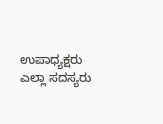ಉಪಾಧ್ಯಕ್ಷರು ಎಲ್ಲಾ ಸದಸ್ಯರು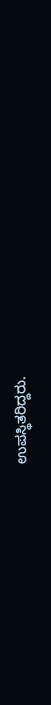ಉಪಸ್ಥಿತರಿದ್ದರು.